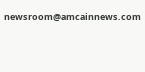newsroom@amcainnews.com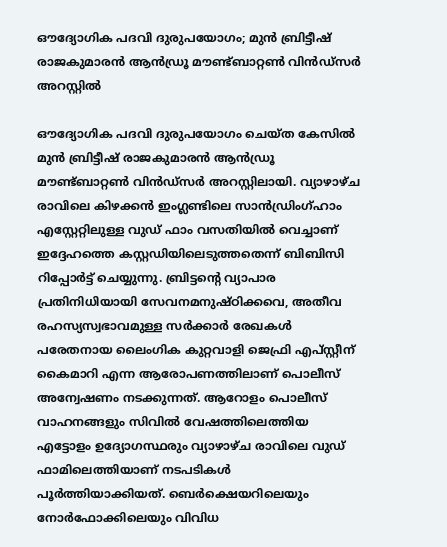ഔദ്യോഗിക പദവി ദുരുപയോഗം; മുൻ ബ്രിട്ടീഷ് രാജകുമാരൻ ആൻഡ്രൂ മൗണ്ട്ബാറ്റൺ വിൻഡ്‌സർ അറസ്റ്റിൽ

ഔദ്യോഗിക പദവി ദുരുപയോഗം ചെയ്ത കേസിൽ മുൻ ബ്രിട്ടീഷ് രാജകുമാരൻ ആൻഡ്രൂ മൗണ്ട്ബാറ്റൺ വിൻഡ്‌സർ അറസ്റ്റിലായി. വ്യാഴാഴ്ച രാവിലെ കിഴക്കൻ ഇംഗ്ലണ്ടിലെ സാൻഡ്രിംഗ്ഹാം എസ്റ്റേറ്റിലുള്ള വുഡ് ഫാം വസതിയിൽ വെച്ചാണ് ഇദ്ദേഹത്തെ കസ്റ്റഡിയിലെടുത്തതെന്ന് ബിബിസി റിപ്പോർട്ട് ചെയ്യുന്നു. ബ്രിട്ടന്റെ വ്യാപാര പ്രതിനിധിയായി സേവനമനുഷ്ഠിക്കവെ, അതീവ രഹസ്യസ്വഭാവമുള്ള സർക്കാർ രേഖകൾ പരേതനായ ലൈംഗിക കുറ്റവാളി ജെഫ്രി എപ്‌സ്റ്റീന് കൈമാറി എന്ന ആരോപണത്തിലാണ് പൊലീസ് അന്വേഷണം നടക്കുന്നത്. ആറോളം പൊലീസ്‌ വാഹനങ്ങളും സിവിൽ വേഷത്തിലെത്തിയ എട്ടോളം ഉദ്യോഗസ്ഥരും വ്യാഴാഴ്ച രാവിലെ വുഡ് ഫാമിലെത്തിയാണ് നടപടികൾ പൂർത്തിയാക്കിയത്. ബെർക്ഷെയറിലെയും നോർഫോക്കിലെയും വിവിധ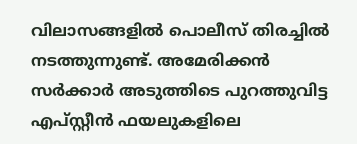വിലാസങ്ങളിൽ പൊലീസ് തിരച്ചിൽ നടത്തുന്നുണ്ട്. അമേരിക്കൻ സർക്കാർ അടുത്തിടെ പുറത്തുവിട്ട എപ്‌സ്റ്റീൻ ഫയലുകളിലെ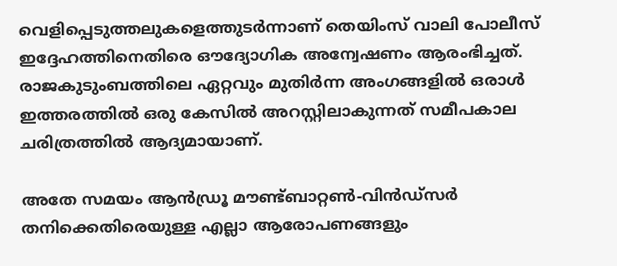വെളിപ്പെടുത്തലുകളെത്തുടർന്നാണ് തെയിംസ് വാലി പോലീസ് ഇദ്ദേഹത്തിനെതിരെ ഔദ്യോഗിക അന്വേഷണം ആരംഭിച്ചത്. രാജകുടുംബത്തിലെ ഏറ്റവും മുതിർന്ന അംഗങ്ങളിൽ ഒരാൾ ഇത്തരത്തിൽ ഒരു കേസിൽ അറസ്റ്റിലാകുന്നത് സമീപകാല ചരിത്രത്തിൽ ആദ്യമായാണ്.

അതേ സമയം ആൻഡ്രൂ മൗണ്ട്ബാറ്റൺ-വിൻഡ്സർ തനിക്കെതിരെയുള്ള എല്ലാ ആരോപണങ്ങളും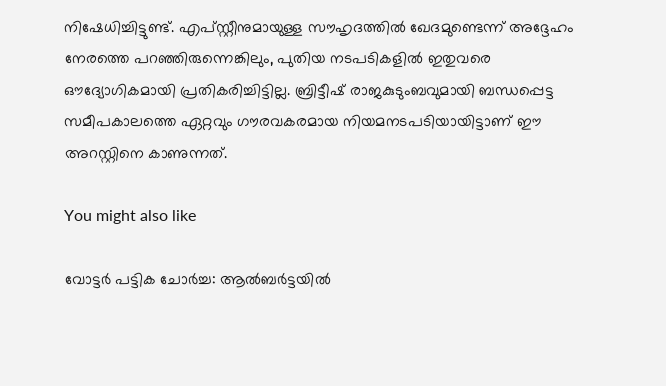നിഷേധിച്ചിട്ടുണ്ട്. എപ്‌സ്റ്റീനുമായുള്ള സൗഹൃദത്തിൽ ഖേദമുണ്ടെന്ന് അദ്ദേഹം നേരത്തെ പറഞ്ഞിരുന്നെങ്കിലും, പുതിയ നടപടികളിൽ ഇതുവരെ ഔദ്യോഗികമായി പ്രതികരിച്ചിട്ടില്ല. ബ്രിട്ടീഷ് രാജകുടുംബവുമായി ബന്ധപ്പെട്ട സമീപകാലത്തെ ഏറ്റവും ഗൗരവകരമായ നിയമനടപടിയായിട്ടാണ് ഈ അറസ്റ്റിനെ കാണുന്നത്‌.

You might also like

വോട്ടർ പട്ടിക ചോർച്ച: ആൽബർട്ടയിൽ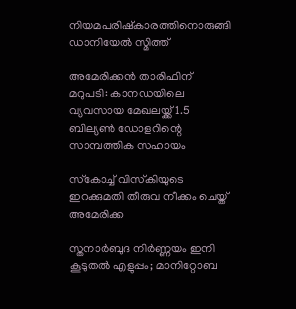നിയമപരിഷ്കാരത്തിനൊരുങ്ങി ഡാനിയേൽ സ്മിത്ത്

അമേരിക്കൻ താരിഫിന് മറുപടി: കാനഡയിലെ വ്യവസായ മേഖലയ്ക്ക് 1.5 ബില്യൺ ഡോളറിന്റെ സാമ്പത്തിക സഹായം

സ്‌കോച്ച് വിസ്‌കിയുടെ ഇറക്കുമതി തീരുവ നീക്കം ചെയ്ത് അമേരിക്ക

സ്തനാർബുദ നിർണ്ണയം ഇനി കൂടുതൽ എളുപ്പം; മാനിറ്റോബ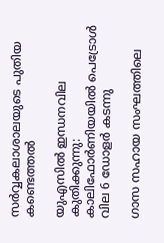സർവ്വകലാശാലയുടെ പുതിയ കണ്ടെത്തൽ

യുഎസിൽ ഇന്ധനവില കുതിക്കുന്നു: കാലിഫോർണിയയിൽ പെട്രോൾ വില 6 ഡോളർ കടന്നു

ഗാസ സഹായ സംഘത്തിലെ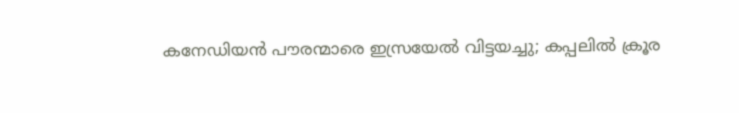കനേഡിയൻ പൗരന്മാരെ ഇസ്രയേൽ വിട്ടയച്ചു; കപ്പലിൽ ക്രൂര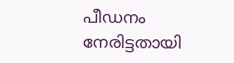പീഡനം നേരിട്ടതായി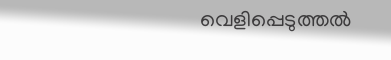വെളിപ്പെടുത്തൽ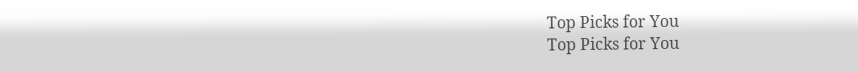Top Picks for You
Top Picks for You